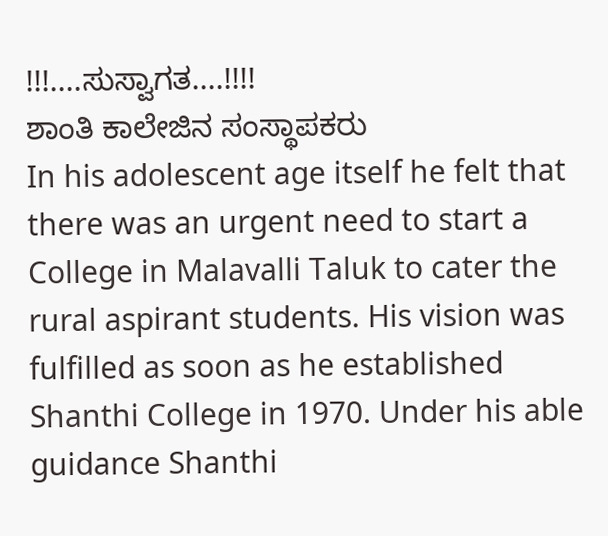!!!....ಸುಸ್ವಾಗತ....!!!!
ಶಾಂತಿ ಕಾಲೇಜಿನ ಸಂಸ್ಥಾಪಕರು
In his adolescent age itself he felt that there was an urgent need to start a College in Malavalli Taluk to cater the rural aspirant students. His vision was fulfilled as soon as he established Shanthi College in 1970. Under his able guidance Shanthi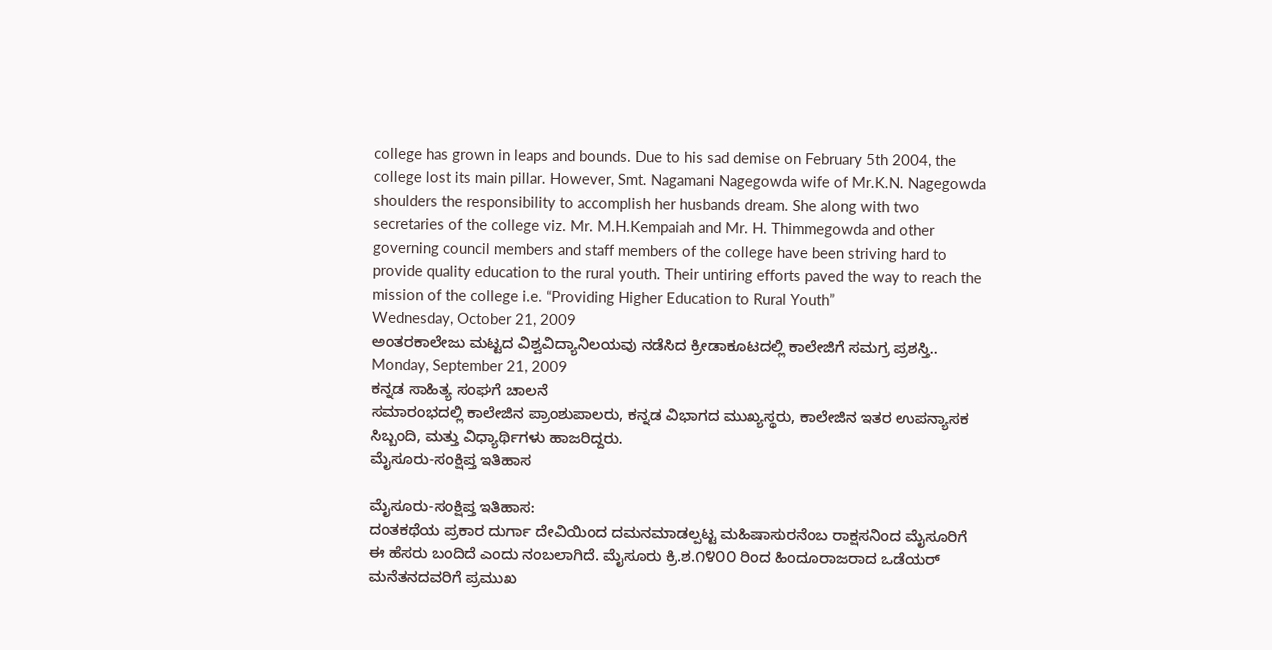college has grown in leaps and bounds. Due to his sad demise on February 5th 2004, the college lost its main pillar. However, Smt. Nagamani Nagegowda wife of Mr.K.N. Nagegowda shoulders the responsibility to accomplish her husbands dream. She along with two secretaries of the college viz. Mr. M.H.Kempaiah and Mr. H. Thimmegowda and other governing council members and staff members of the college have been striving hard to provide quality education to the rural youth. Their untiring efforts paved the way to reach the mission of the college i.e. “Providing Higher Education to Rural Youth”
Wednesday, October 21, 2009
ಅಂತರಕಾಲೇಜು ಮಟ್ಟದ ವಿಶ್ವವಿದ್ಯಾನಿಲಯವು ನಡೆಸಿದ ಕ್ರೀಡಾಕೂಟದಲ್ಲಿ ಕಾಲೇಜಿಗೆ ಸಮಗ್ರ ಪ್ರಶಸ್ತಿ..
Monday, September 21, 2009
ಕನ್ನಡ ಸಾಹಿತ್ಯ ಸಂಘಗೆ ಚಾಲನೆ
ಸಮಾರಂಭದಲ್ಲಿ ಕಾಲೇಜಿನ ಪ್ರಾಂಶುಪಾಲರು, ಕನ್ನಡ ವಿಭಾಗದ ಮುಖ್ಯಸ್ಥರು, ಕಾಲೇಜಿನ ಇತರ ಉಪನ್ಯಾಸಕ ಸಿಬ್ಬಂದಿ, ಮತ್ತು ವಿಧ್ಯಾರ್ಥಿಗಳು ಹಾಜರಿದ್ದರು.
ಮೈಸೂರು-ಸಂಕ್ಷಿಪ್ತ ಇತಿಹಾಸ

ಮೈಸೂರು-ಸಂಕ್ಷಿಪ್ತ ಇತಿಹಾಸ:
ದಂತಕಥೆಯ ಪ್ರಕಾರ ದುರ್ಗಾ ದೇವಿಯಿಂದ ದಮನಮಾಡಲ್ಪಟ್ಟ ಮಹಿಷಾಸುರನೆಂಬ ರಾಕ್ಷಸನಿಂದ ಮೈಸೂರಿಗೆ ಈ ಹೆಸರು ಬಂದಿದೆ ಎಂದು ನಂಬಲಾಗಿದೆ. ಮೈಸೂರು ಕ್ರಿ.ಶ.೧೪೦೦ ರಿಂದ ಹಿಂದೂರಾಜರಾದ ಒಡೆಯರ್ ಮನೆತನದವರಿಗೆ ಪ್ರಮುಖ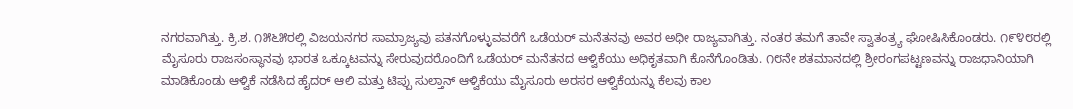ನಗರವಾಗಿತ್ತು. ಕ್ರಿ.ಶ. ೧೫೬೫ರಲ್ಲಿ ವಿಜಯನಗರ ಸಾಮ್ರಾಜ್ಯವು ಪತನಗೊಳ್ಳುವವರೆಗೆ ಒಡೆಯರ್ ಮನೆತನವು ಅವರ ಅಧೀ ರಾಜ್ಯವಾಗಿತ್ತು. ನಂತರ ತಮಗೆ ತಾವೇ ಸ್ವಾತಂತ್ರ್ಯ ಘೋಷಿಸಿಕೊಂಡರು. ೧೯೪೮ರಲ್ಲಿ ಮೈಸೂರು ರಾಜಸಂಸ್ಥಾನವು ಭಾರತ ಒಕ್ಕೂಟವನ್ನು ಸೇರುವುದರೊಂದಿಗೆ ಒಡೆಯರ್ ಮನೆತನದ ಆಳ್ವಿಕೆಯು ಅಧಿಕೃತವಾಗಿ ಕೊನೆಗೊಂಡಿತು. ೧೮ನೇ ಶತಮಾನದಲ್ಲಿ ಶ್ರೀರಂಗಪಟ್ಟಣವನ್ನು ರಾಜಧಾನಿಯಾಗಿ ಮಾಡಿಕೊಂಡು ಆಳ್ವಿಕೆ ನಡೆಸಿದ ಹೈದರ್ ಆಲಿ ಮತ್ತು ಟಿಪ್ಪು ಸುಲ್ತಾನ್ ಆಳ್ವಿಕೆಯು ಮೈಸೂರು ಅರಸರ ಆಳ್ವಿಕೆಯನ್ನು ಕೆಲವು ಕಾಲ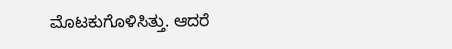ಮೊಟಕುಗೊಳಿಸಿತ್ತು. ಆದರೆ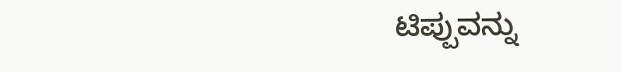ಟಿಪ್ಪುವನ್ನು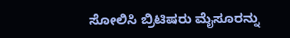ಸೋಲಿಸಿ ಬ್ರಿಟಿಷರು ಮೈಸೂರನ್ನು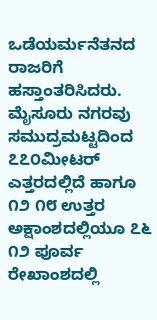ಒಡೆಯರ್ಮನೆತನದ ರಾಜರಿಗೆ ಹಸ್ತಾಂತರಿಸಿದರು.
ಮೈಸೂರು ನಗರವು ಸಮುದ್ರಮಟ್ಟದಿಂದ ೭೭೦ಮೀಟರ್ ಎತ್ತರದಲ್ಲಿದೆ ಹಾಗೂ ೧೨ ೧೮ ಉತ್ತರ ಅಕ್ಷಾಂಶದಲ್ಲಿಯೂ ೭೬ ೧೨ ಪೂರ್ವ ರೇಖಾಂಶದಲ್ಲಿ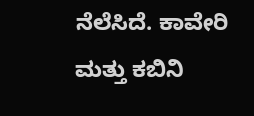ನೆಲೆಸಿದೆ. ಕಾವೇರಿ ಮತ್ತು ಕಬಿನಿ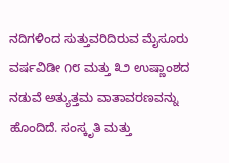ನದಿಗಳಿಂದ ಸುತ್ತುವರಿದಿರುವ ಮೈಸೂರು ವರ್ಷವಿಡೀ ೧೮ ಮತ್ತು ೩೨ ಉಷ್ಣಾಂಶದ ನಡುವೆ ಅತ್ಯುತ್ತಮ ವಾತಾವರಣವನ್ನು ಹೊಂದಿದೆ. ಸಂಸ್ಕೃತಿ ಮತ್ತು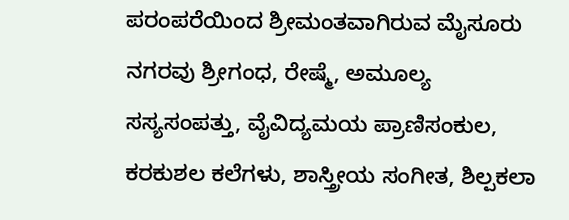ಪರಂಪರೆಯಿಂದ ಶ್ರೀಮಂತವಾಗಿರುವ ಮೈಸೂರು ನಗರವು ಶ್ರೀಗಂಧ, ರೇಷ್ಮೆ, ಅಮೂಲ್ಯ ಸಸ್ಯಸಂಪತ್ತು, ವೈವಿದ್ಯಮಯ ಪ್ರಾಣಿಸಂಕುಲ, ಕರಕುಶಲ ಕಲೆಗಳು, ಶಾಸ್ತ್ರೀಯ ಸಂಗೀತ, ಶಿಲ್ಪಕಲಾ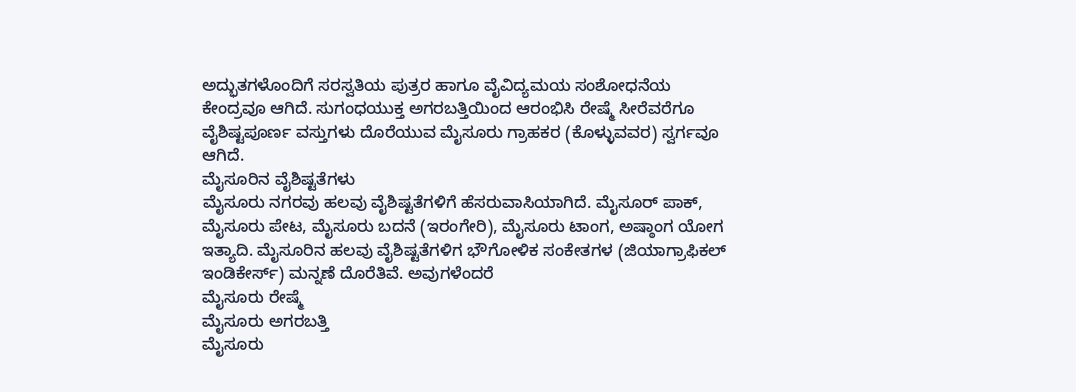ಅದ್ಭುತಗಳೊಂದಿಗೆ ಸರಸ್ವತಿಯ ಪುತ್ರರ ಹಾಗೂ ವೈವಿದ್ಯಮಯ ಸಂಶೋಧನೆಯ ಕೇಂದ್ರವೂ ಆಗಿದೆ. ಸುಗಂಧಯುಕ್ತ ಅಗರಬತ್ತಿಯಿಂದ ಆರಂಭಿಸಿ ರೇಷ್ಮೆ ಸೀರೆವರೆಗೂ ವೈಶಿಷ್ಟಪೂರ್ಣ ವಸ್ತುಗಳು ದೊರೆಯುವ ಮೈಸೂರು ಗ್ರಾಹಕರ (ಕೊಳ್ಳುವವರ) ಸ್ವರ್ಗವೂ ಆಗಿದೆ.
ಮೈಸೂರಿನ ವೈಶಿಷ್ಟತೆಗಳು
ಮೈಸೂರು ನಗರವು ಹಲವು ವೈಶಿಷ್ಟತೆಗಳಿಗೆ ಹೆಸರುವಾಸಿಯಾಗಿದೆ. ಮೈಸೂರ್ ಪಾಕ್, ಮೈಸೂರು ಪೇಟ, ಮೈಸೂರು ಬದನೆ (ಇರಂಗೇರಿ), ಮೈಸೂರು ಟಾಂಗ, ಅಷ್ಠಾಂಗ ಯೋಗ ಇತ್ಯಾದಿ. ಮೈಸೂರಿನ ಹಲವು ವೈಶಿಷ್ಟತೆಗಳಿಗ ಭೌಗೋಳಿಕ ಸಂಕೇತಗಳ (ಜಿಯಾಗ್ರಾಫಿಕಲ್ ಇಂಡಿಕೇರ್ಸ್) ಮನ್ನಣೆ ದೊರೆತಿವೆ. ಅವುಗಳೆಂದರೆ
ಮೈಸೂರು ರೇಷ್ಮೆ
ಮೈಸೂರು ಅಗರಬತ್ತಿ
ಮೈಸೂರು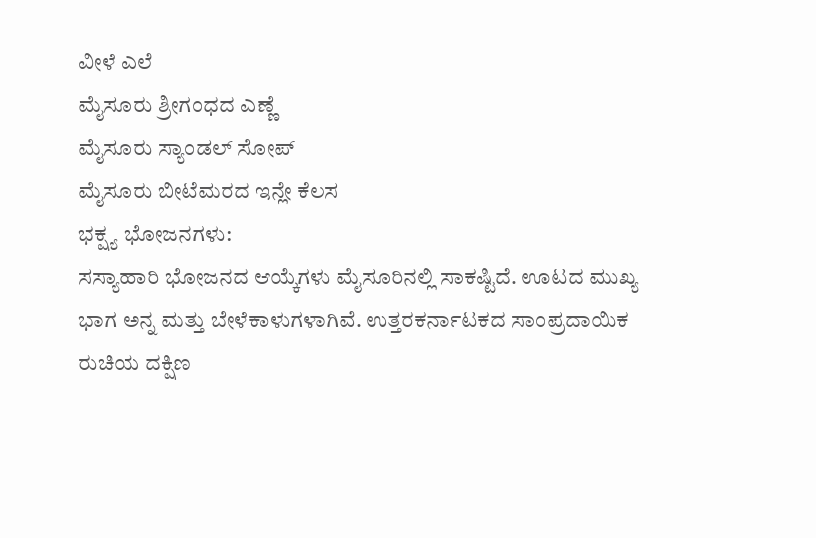ವೀಳೆ ಎಲೆ
ಮೈಸೂರು ಶ್ರೀಗಂಧದ ಎಣ್ಣೆ
ಮೈಸೂರು ಸ್ಯಾಂಡಲ್ ಸೋಪ್
ಮೈಸೂರು ಬೀಟೆಮರದ ಇನ್ಲೇ ಕೆಲಸ
ಭಕ್ಷ್ಯ ಭೋಜನಗಳು:
ಸಸ್ಯಾಹಾರಿ ಭೋಜನದ ಆಯ್ಕೆಗಳು ಮೈಸೂರಿನಲ್ಲಿ ಸಾಕಷ್ಟಿದೆ. ಊಟದ ಮುಖ್ಯ ಭಾಗ ಅನ್ನ ಮತ್ತು ಬೇಳೆಕಾಳುಗಳಾಗಿವೆ. ಉತ್ತರಕರ್ನಾಟಕದ ಸಾಂಪ್ರದಾಯಿಕ ರುಚಿಯ ದಕ್ಷಿಣ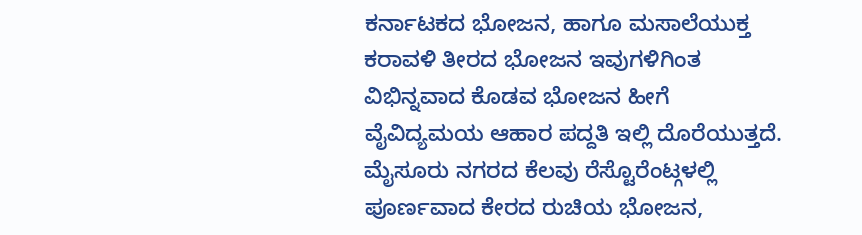ಕರ್ನಾಟಕದ ಭೋಜನ, ಹಾಗೂ ಮಸಾಲೆಯುಕ್ತ ಕರಾವಳಿ ತೀರದ ಭೋಜನ ಇವುಗಳಿಗಿಂತ ವಿಭಿನ್ನವಾದ ಕೊಡವ ಭೋಜನ ಹೀಗೆ ವೈವಿದ್ಯಮಯ ಆಹಾರ ಪದ್ದತಿ ಇಲ್ಲಿ ದೊರೆಯುತ್ತದೆ.
ಮೈಸೂರು ನಗರದ ಕೆಲವು ರೆಸ್ಟೊರೆಂಟ್ಗಳಲ್ಲಿ ಪೂರ್ಣವಾದ ಕೇರದ ರುಚಿಯ ಭೋಜನ,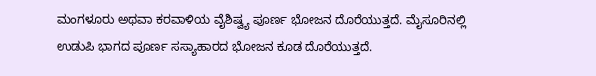ಮಂಗಳೂರು ಅಥವಾ ಕರವಾಳಿಯ ವೈಶಿಷ್ವ್ಯ ಪೂರ್ಣ ಭೋಜನ ದೊರೆಯುತ್ತದೆ. ಮೈಸೂರಿನಲ್ಲಿ ಉಡುಪಿ ಭಾಗದ ಪೂರ್ಣ ಸಸ್ಯಾಹಾರದ ಭೋಜನ ಕೂಡ ದೊರೆಯುತ್ತದೆ.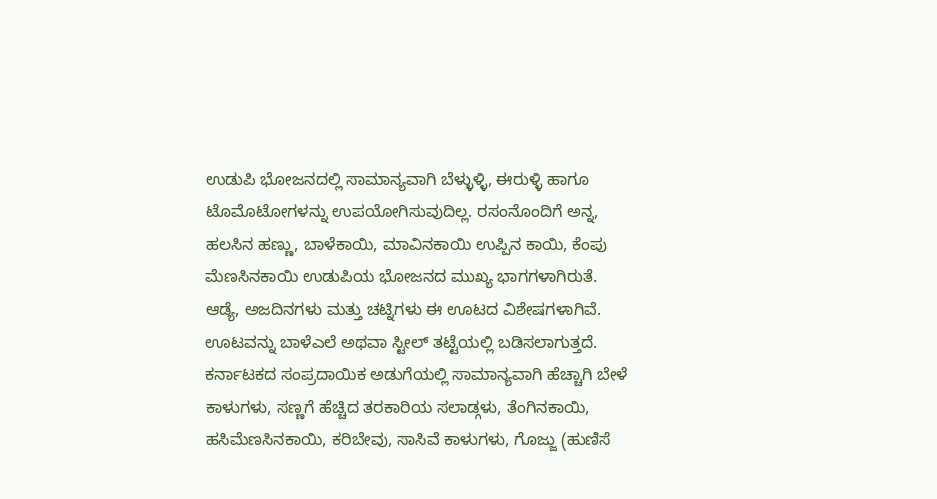ಉಡುಪಿ ಭೋಜನದಲ್ಲಿ ಸಾಮಾನ್ಯವಾಗಿ ಬೆಳ್ಳುಳ್ಳಿ, ಈರುಳ್ಳಿ ಹಾಗೂ ಟೊಮೊಟೋಗಳನ್ನು ಉಪಯೋಗಿಸುವುದಿಲ್ಲ. ರಸಂನೊಂದಿಗೆ ಅನ್ನ, ಹಲಸಿನ ಹಣ್ಣು, ಬಾಳೆಕಾಯಿ, ಮಾವಿನಕಾಯಿ ಉಪ್ಪಿನ ಕಾಯಿ, ಕೆಂಪು ಮೆಣಸಿನಕಾಯಿ ಉಡುಪಿಯ ಭೋಜನದ ಮುಖ್ಯ ಭಾಗಗಳಾಗಿರುತೆ. ಆಡ್ಯೆ, ಅಜದಿನಗಳು ಮತ್ತು ಚಟ್ನಿಗಳು ಈ ಊಟದ ವಿಶೇಷಗಳಾಗಿವೆ. ಊಟವನ್ನು ಬಾಳೆಎಲೆ ಅಥವಾ ಸ್ಟೀಲ್ ತಟ್ಟೆಯಲ್ಲಿ ಬಡಿಸಲಾಗುತ್ತದೆ.
ಕರ್ನಾಟಕದ ಸಂಪ್ರದಾಯಿಕ ಅಡುಗೆಯಲ್ಲಿ ಸಾಮಾನ್ಯವಾಗಿ ಹೆಚ್ಚಾಗಿ ಬೇಳೆ ಕಾಳುಗಳು, ಸಣ್ಣಗೆ ಹೆಚ್ಚಿದ ತರಕಾರಿಯ ಸಲಾಡ್ಗಳು, ತೆಂಗಿನಕಾಯಿ, ಹಸಿಮೆಣಸಿನಕಾಯಿ, ಕರಿಬೇವು, ಸಾಸಿವೆ ಕಾಳುಗಳು, ಗೊಜ್ಜು (ಹುಣಿಸೆ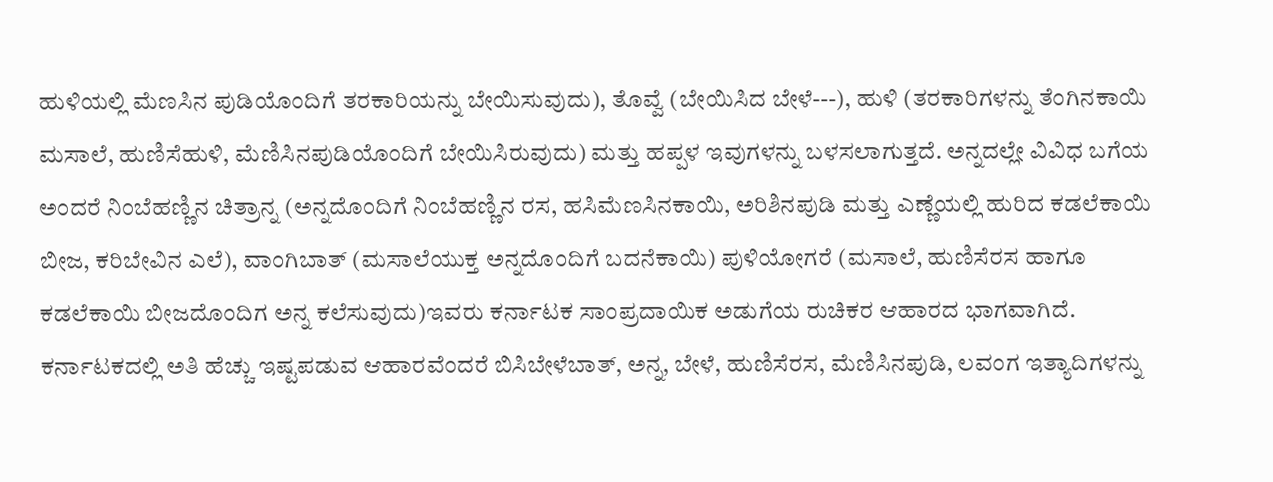ಹುಳಿಯಲ್ಲಿ ಮೆಣಸಿನ ಪುಡಿಯೊಂದಿಗೆ ತರಕಾರಿಯನ್ನು ಬೇಯಿಸುವುದು), ತೊವ್ವೆ (ಬೇಯಿಸಿದ ಬೇಳೆ---), ಹುಳಿ (ತರಕಾರಿಗಳನ್ನು ತೆಂಗಿನಕಾಯಿ ಮಸಾಲೆ, ಹುಣಿಸೆಹುಳಿ, ಮೆಣಿಸಿನಪುಡಿಯೊಂದಿಗೆ ಬೇಯಿಸಿರುವುದು) ಮತ್ತು ಹಪ್ಪಳ ಇವುಗಳನ್ನು ಬಳಸಲಾಗುತ್ತದೆ. ಅನ್ನದಲ್ಲೇ ವಿವಿಧ ಬಗೆಯ ಅಂದರೆ ನಿಂಬೆಹಣ್ಣಿನ ಚಿತ್ರಾನ್ನ (ಅನ್ನದೊಂದಿಗೆ ನಿಂಬೆಹಣ್ಣಿನ ರಸ, ಹಸಿಮೆಣಸಿನಕಾಯಿ, ಅರಿಶಿನಪುಡಿ ಮತ್ತು ಎಣ್ಣೆಯಲ್ಲಿ ಹುರಿದ ಕಡಲೆಕಾಯಿ ಬೀಜ, ಕರಿಬೇವಿನ ಎಲೆ), ವಾಂಗಿಬಾತ್ (ಮಸಾಲೆಯುಕ್ತ ಅನ್ನದೊಂದಿಗೆ ಬದನೆಕಾಯಿ) ಪುಳಿಯೋಗರೆ (ಮಸಾಲೆ, ಹುಣಿಸೆರಸ ಹಾಗೂ ಕಡಲೆಕಾಯಿ ಬೀಜದೊಂದಿಗ ಅನ್ನ ಕಲೆಸುವುದು)ಇವರು ಕರ್ನಾಟಕ ಸಾಂಪ್ರದಾಯಿಕ ಅಡುಗೆಯ ರುಚಿಕರ ಆಹಾರದ ಭಾಗವಾಗಿದೆ.
ಕರ್ನಾಟಕದಲ್ಲಿ ಅತಿ ಹೆಚ್ಚು ಇಷ್ಟಪಡುವ ಆಹಾರವೆಂದರೆ ಬಿಸಿಬೇಳೆಬಾತ್, ಅನ್ನ, ಬೇಳೆ, ಹುಣಿಸೆರಸ, ಮೆಣಿಸಿನಪುಡಿ, ಲವಂಗ ಇತ್ಯಾದಿಗಳನ್ನು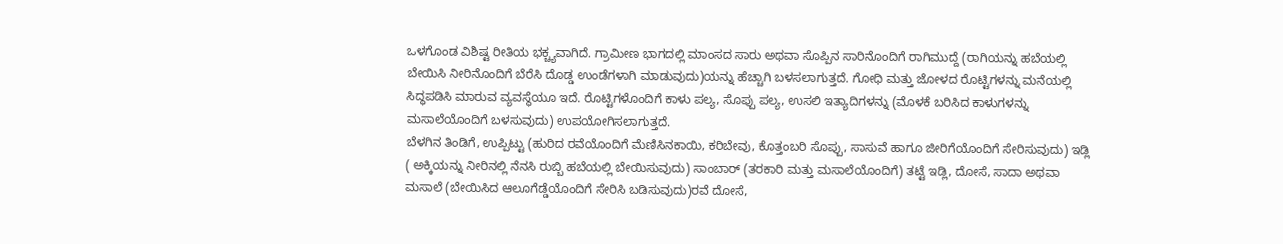ಒಳಗೊಂಡ ವಿಶಿಷ್ಟ ರೀತಿಯ ಭಕ್ಚ್ಯವಾಗಿದೆ. ಗ್ರಾಮೀಣ ಭಾಗದಲ್ಲಿ ಮಾಂಸದ ಸಾರು ಅಥವಾ ಸೊಪ್ಪಿನ ಸಾರಿನೊಂದಿಗೆ ರಾಗಿಮುದ್ದೆ (ರಾಗಿಯನ್ನು ಹಬೆಯಲ್ಲಿ ಬೇಯಿಸಿ ನೀರಿನೊಂದಿಗೆ ಬೆರೆಸಿ ದೊಡ್ಡ ಉಂಡೆಗಳಾಗಿ ಮಾಡುವುದು)ಯನ್ನು ಹೆಚ್ಚಾಗಿ ಬಳಸಲಾಗುತ್ತದೆ. ಗೋಧಿ ಮತ್ತು ಜೋಳದ ರೊಟ್ಟಿಗಳನ್ನು ಮನೆಯಲ್ಲಿ ಸಿದ್ಧಪಡಿಸಿ ಮಾರುವ ವ್ಯವಸ್ಥೆಯೂ ಇದೆ. ರೊಟ್ಟಿಗಳೊಂದಿಗೆ ಕಾಳು ಪಲ್ಯ, ಸೊಪ್ಪು ಪಲ್ಯ, ಉಸಲಿ ಇತ್ಯಾದಿಗಳನ್ನು (ಮೊಳಕೆ ಬರಿಸಿದ ಕಾಳುಗಳನ್ನು ಮಸಾಲೆಯೊಂದಿಗೆ ಬಳಸುವುದು) ಉಪಯೋಗಿಸಲಾಗುತ್ತದೆ.
ಬೆಳಗಿನ ತಿಂಡಿಗೆ, ಉಪ್ಪಿಟ್ಟು (ಹುರಿದ ರವೆಯೊಂದಿಗೆ ಮೆಣಿಸಿನಕಾಯಿ, ಕರಿಬೇವು, ಕೊತ್ತಂಬರಿ ಸೊಪ್ಪು, ಸಾಸುವೆ ಹಾಗೂ ಜೀರಿಗೆಯೊಂದಿಗೆ ಸೇರಿಸುವುದು) ಇಡ್ಲಿ ( ಅಕ್ಕಿಯನ್ನು ನೀರಿನಲ್ಲಿ ನೆನಸಿ ರುಬ್ಬಿ ಹಬೆಯಲ್ಲಿ ಬೇಯಿಸುವುದು) ಸಾಂಬಾರ್ (ತರಕಾರಿ ಮತ್ತು ಮಸಾಲೆಯೊಂದಿಗೆ) ತಟ್ಟೆ ಇಡ್ಲಿ, ದೋಸೆ, ಸಾದಾ ಅಥವಾ ಮಸಾಲೆ (ಬೇಯಿಸಿದ ಆಲೂಗೆಡ್ಡೆಯೊಂದಿಗೆ ಸೇರಿಸಿ ಬಡಿಸುವುದು)ರವೆ ದೋಸೆ,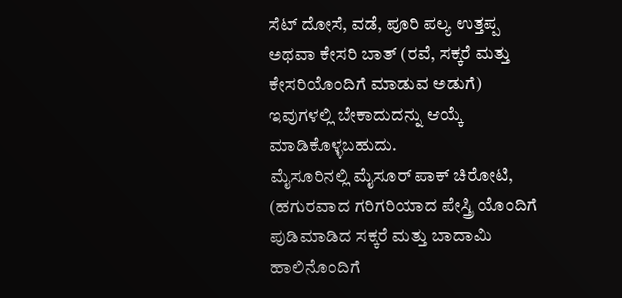ಸೆಟ್ ದೋಸೆ, ವಡೆ, ಪೂರಿ ಪಲ್ಯ ಉತ್ತಪ್ಪ ಅಥವಾ ಕೇಸರಿ ಬಾತ್ (ರವೆ, ಸಕ್ಕರೆ ಮತ್ತು ಕೇಸರಿಯೊಂದಿಗೆ ಮಾಡುವ ಅಡುಗೆ) ಇವುಗಳಲ್ಲಿ ಬೇಕಾದುದನ್ನು ಆಯ್ಕೆ ಮಾಡಿಕೊಳ್ಳಬಹುದು.
ಮೈಸೂರಿನಲ್ಲಿ ಮೈಸೂರ್ ಪಾಕ್ ಚಿರೋಟಿ, (ಹಗುರವಾದ ಗರಿಗರಿಯಾದ ಪೇಸ್ತ್ರಿ ಯೊಂದಿಗೆ ಪುಡಿಮಾಡಿದ ಸಕ್ಕರೆ ಮತ್ತು ಬಾದಾಮಿ ಹಾಲಿನೊಂದಿಗೆ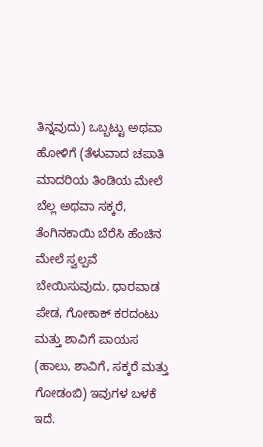ತಿನ್ನವುದು) ಒಬ್ಬಟ್ಟು ಅಥವಾ ಹೋಳಿಗೆ (ತೆಳುವಾದ ಚಪಾತಿ ಮಾದರಿಯ ತಿಂಡಿಯ ಮೇಲೆ ಬೆಲ್ಲ ಅಥವಾ ಸಕ್ಕರೆ, ತೆಂಗಿನಕಾಯಿ ಬೆರೆಸಿ ಹೆಂಚಿನ ಮೇಲೆ ಸ್ವಲ್ಪವೆ ಬೇಯಿಸುವುದು. ಧಾರವಾಡ ಪೇಡ, ಗೋಕಾಕ್ ಕರದಂಟು ಮತ್ತು ಶಾವಿಗೆ ಪಾಯಸ (ಹಾಲು, ಶಾವಿಗೆ, ಸಕ್ಕರೆ ಮತ್ತು ಗೋಡಂಬಿ) ಇವುಗಳ ಬಳಕೆ ಇದೆ.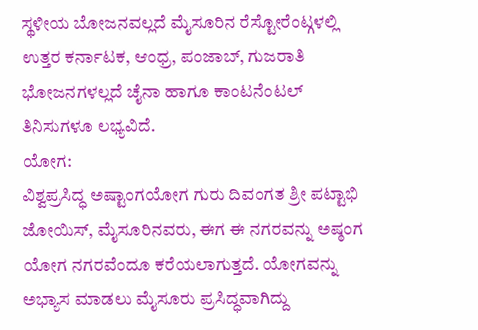ಸ್ಥಳೀಯ ಬೋಜನವಲ್ಲದೆ ಮೈಸೂರಿನ ರೆಸ್ಟೋರೆಂಟ್ಗಳಲ್ಲಿ ಉತ್ತರ ಕರ್ನಾಟಕ, ಆಂಧ್ರ, ಪಂಜಾಬ್, ಗುಜರಾತಿ ಭೋಜನಗಳಲ್ಲದೆ ಚೈನಾ ಹಾಗೂ ಕಾಂಟನೆಂಟಲ್ ತಿನಿಸುಗಳೂ ಲಭ್ಯವಿದೆ.
ಯೋಗ:
ವಿಶ್ವಪ್ರಸಿದ್ಧ ಅಷ್ಟಾಂಗಯೋಗ ಗುರು ದಿವಂಗತ ಶ್ರೀ ಪಟ್ಟಾಭಿ ಜೋಯಿಸ್, ಮೈಸೂರಿನವರು, ಈಗ ಈ ನಗರವನ್ನು ಅಷ್ಠಂಗ ಯೋಗ ನಗರವೆಂದೂ ಕರೆಯಲಾಗುತ್ತದೆ. ಯೋಗವನ್ನು ಅಭ್ಯಾಸ ಮಾಡಲು ಮೈಸೂರು ಪ್ರಸಿದ್ಧವಾಗಿದ್ದು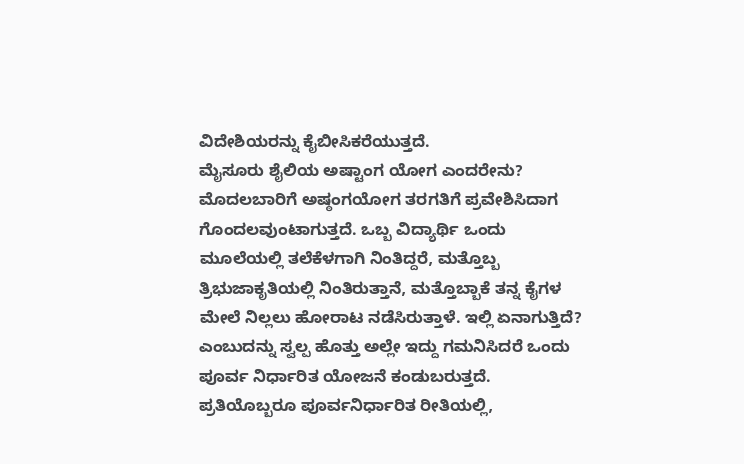ವಿದೇಶಿಯರನ್ನು ಕೈಬೀಸಿಕರೆಯುತ್ತದೆ.
ಮೈಸೂರು ಶೈಲಿಯ ಅಷ್ಟಾಂಗ ಯೋಗ ಎಂದರೇನು?
ಮೊದಲಬಾರಿಗೆ ಅಷ್ಠಂಗಯೋಗ ತರಗತಿಗೆ ಪ್ರವೇಶಿಸಿದಾಗ ಗೊಂದಲವುಂಟಾಗುತ್ತದೆ. ಒಬ್ಬ ವಿದ್ಯಾರ್ಥಿ ಒಂದು ಮೂಲೆಯಲ್ಲಿ ತಲೆಕೆಳಗಾಗಿ ನಿಂತಿದ್ದರೆ, ಮತ್ತೊಬ್ಬ ತ್ರಿಭುಜಾಕೃತಿಯಲ್ಲಿ ನಿಂತಿರುತ್ತಾನೆ, ಮತ್ತೊಬ್ಬಾಕೆ ತನ್ನ ಕೈಗಳ ಮೇಲೆ ನಿಲ್ಲಲು ಹೋರಾಟ ನಡೆಸಿರುತ್ತಾಳೆ. ಇಲ್ಲಿ ಏನಾಗುತ್ತಿದೆ? ಎಂಬುದನ್ನು ಸ್ವಲ್ಪ ಹೊತ್ತು ಅಲ್ಲೇ ಇದ್ದು ಗಮನಿಸಿದರೆ ಒಂದು ಪೂರ್ವ ನಿರ್ಧಾರಿತ ಯೋಜನೆ ಕಂಡುಬರುತ್ತದೆ. ಪ್ರತಿಯೊಬ್ಬರೂ ಪೂರ್ವನಿರ್ಧಾರಿತ ರೀತಿಯಲ್ಲಿ,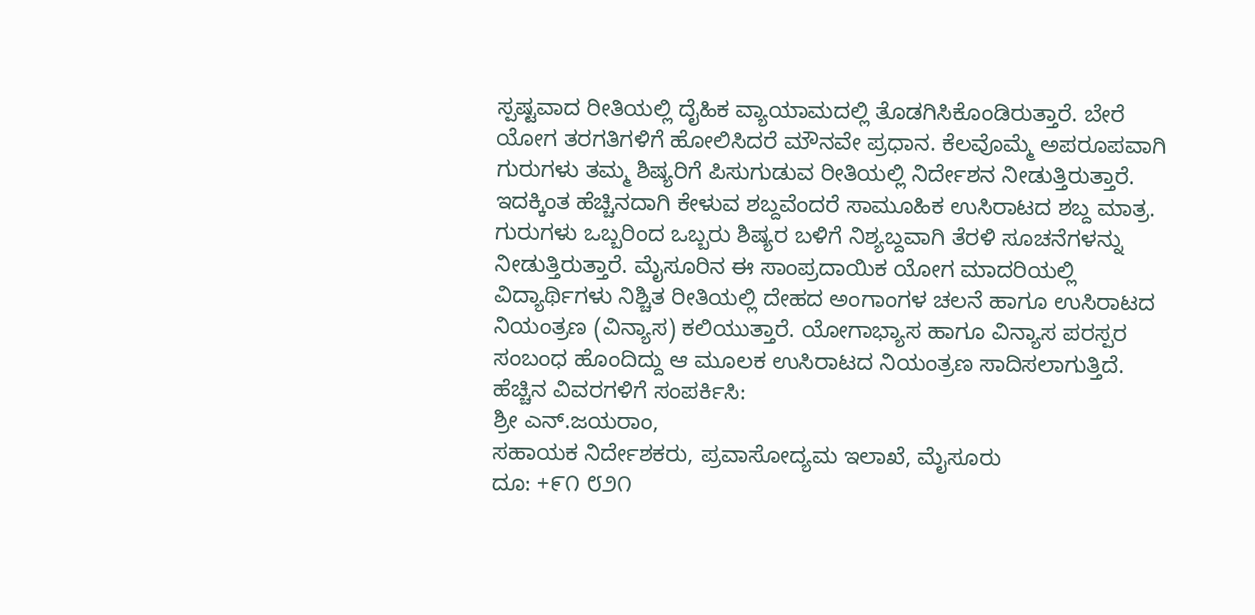ಸ್ಪಷ್ಟವಾದ ರೀತಿಯಲ್ಲಿ ದೈಹಿಕ ವ್ಯಾಯಾಮದಲ್ಲಿ ತೊಡಗಿಸಿಕೊಂಡಿರುತ್ತಾರೆ. ಬೇರೆ ಯೋಗ ತರಗತಿಗಳಿಗೆ ಹೋಲಿಸಿದರೆ ಮೌನವೇ ಪ್ರಧಾನ. ಕೆಲವೊಮ್ಮೆ ಅಪರೂಪವಾಗಿ ಗುರುಗಳು ತಮ್ಮ ಶಿಷ್ಯರಿಗೆ ಪಿಸುಗುಡುವ ರೀತಿಯಲ್ಲಿ ನಿರ್ದೇಶನ ನೀಡುತ್ತಿರುತ್ತಾರೆ. ಇದಕ್ಕಿಂತ ಹೆಚ್ಚಿನದಾಗಿ ಕೇಳುವ ಶಬ್ದವೆಂದರೆ ಸಾಮೂಹಿಕ ಉಸಿರಾಟದ ಶಬ್ದ ಮಾತ್ರ. ಗುರುಗಳು ಒಬ್ಬರಿಂದ ಒಬ್ಬರು ಶಿಷ್ಯರ ಬಳಿಗೆ ನಿಶ್ಯಬ್ದವಾಗಿ ತೆರಳಿ ಸೂಚನೆಗಳನ್ನು ನೀಡುತ್ತಿರುತ್ತಾರೆ. ಮೈಸೂರಿನ ಈ ಸಾಂಪ್ರದಾಯಿಕ ಯೋಗ ಮಾದರಿಯಲ್ಲಿ ವಿದ್ಯಾರ್ಥಿಗಳು ನಿಶ್ಚಿತ ರೀತಿಯಲ್ಲಿ ದೇಹದ ಅಂಗಾಂಗಳ ಚಲನೆ ಹಾಗೂ ಉಸಿರಾಟದ ನಿಯಂತ್ರಣ (ವಿನ್ಯಾಸ) ಕಲಿಯುತ್ತಾರೆ. ಯೋಗಾಭ್ಯಾಸ ಹಾಗೂ ವಿನ್ಯಾಸ ಪರಸ್ಪರ ಸಂಬಂಧ ಹೊಂದಿದ್ದು ಆ ಮೂಲಕ ಉಸಿರಾಟದ ನಿಯಂತ್ರಣ ಸಾದಿಸಲಾಗುತ್ತಿದೆ.
ಹೆಚ್ಚಿನ ವಿವರಗಳಿಗೆ ಸಂಪರ್ಕಿಸಿ:
ಶ್ರೀ ಎನ್.ಜಯರಾಂ,
ಸಹಾಯಕ ನಿರ್ದೇಶಕರು, ಪ್ರವಾಸೋದ್ಯಮ ಇಲಾಖೆ, ಮೈಸೂರು
ದೂ: +೯೧ ೮೨೧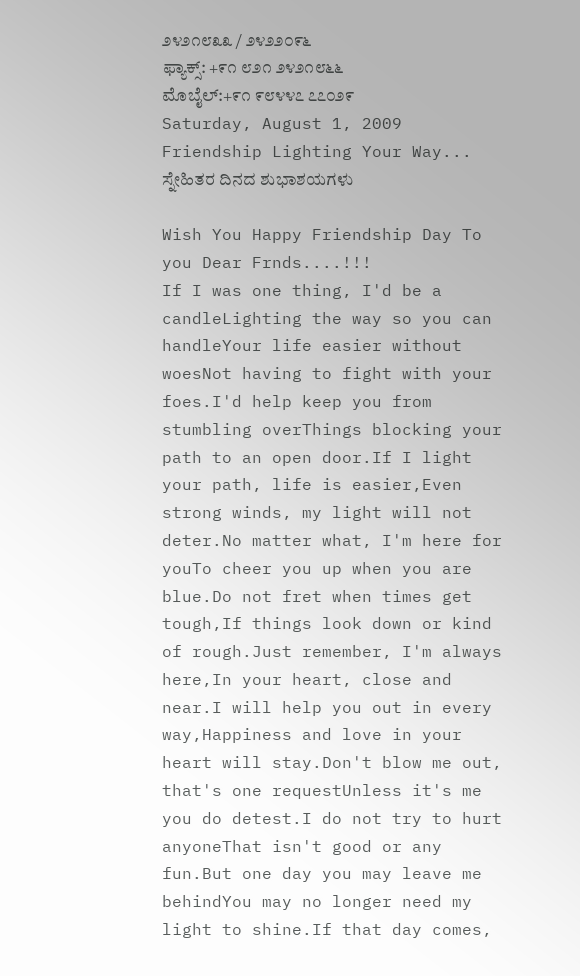೨೪೨೧೮೩೩ / ೨೪೨೨೦೯೬
ಫ್ಯಾಕ್ಸ್: +೯೧ ೮೨೧ ೨೪೨೧೮೬೬
ಮೊಬೈಲ್:+೯೧ ೯೮೪೪೭ ೭೭೦೨೯
Saturday, August 1, 2009
Friendship Lighting Your Way... ಸ್ನೇಹಿತರ ದಿನದ ಶುಭಾಶಯಗಳು

Wish You Happy Friendship Day To you Dear Frnds....!!!
If I was one thing, I'd be a candleLighting the way so you can handleYour life easier without woesNot having to fight with your foes.I'd help keep you from stumbling overThings blocking your path to an open door.If I light your path, life is easier,Even strong winds, my light will not deter.No matter what, I'm here for youTo cheer you up when you are blue.Do not fret when times get tough,If things look down or kind of rough.Just remember, I'm always here,In your heart, close and near.I will help you out in every way,Happiness and love in your heart will stay.Don't blow me out, that's one requestUnless it's me you do detest.I do not try to hurt anyoneThat isn't good or any fun.But one day you may leave me behindYou may no longer need my light to shine.If that day comes,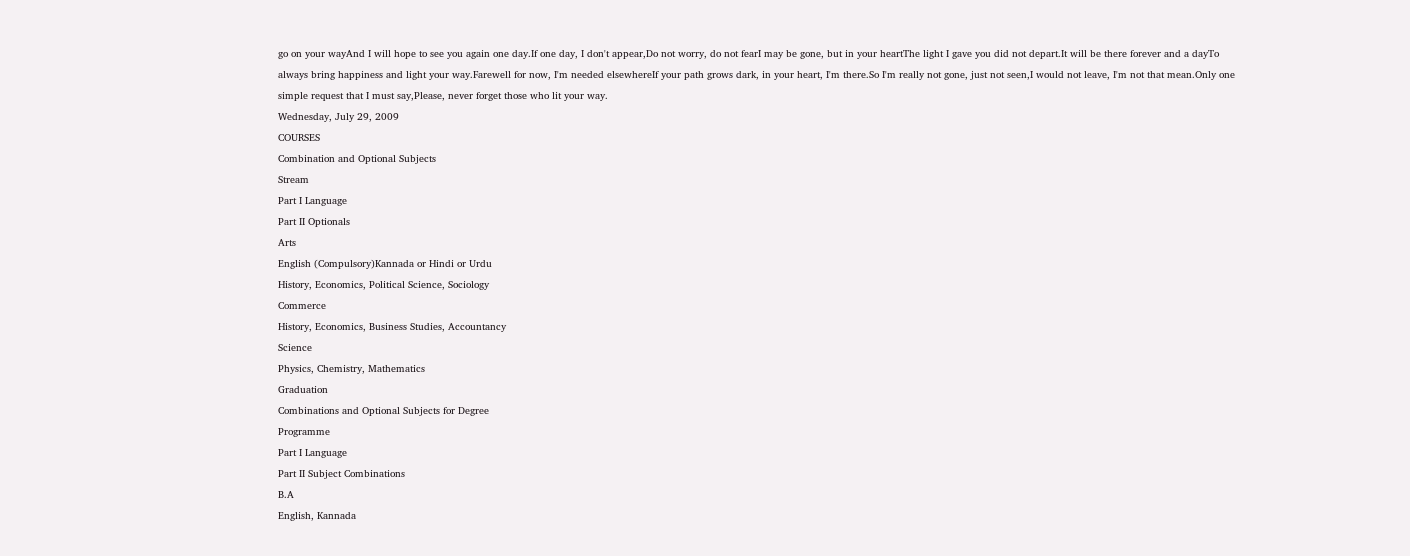go on your wayAnd I will hope to see you again one day.If one day, I don't appear,Do not worry, do not fearI may be gone, but in your heartThe light I gave you did not depart.It will be there forever and a dayTo always bring happiness and light your way.Farewell for now, I'm needed elsewhereIf your path grows dark, in your heart, I'm there.So I'm really not gone, just not seen,I would not leave, I'm not that mean.Only one simple request that I must say,Please, never forget those who lit your way.
Wednesday, July 29, 2009
COURSES
Combination and Optional Subjects
Stream
Part I Language
Part II Optionals
Arts
English (Compulsory)Kannada or Hindi or Urdu
History, Economics, Political Science, Sociology
Commerce
History, Economics, Business Studies, Accountancy
Science
Physics, Chemistry, Mathematics
Graduation
Combinations and Optional Subjects for Degree
Programme
Part I Language
Part II Subject Combinations
B.A
English, Kannada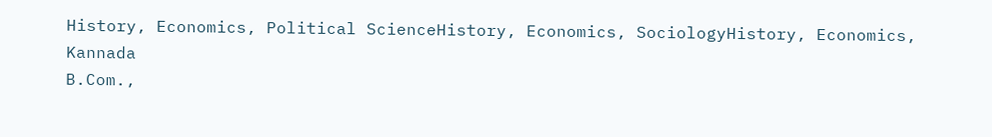History, Economics, Political ScienceHistory, Economics, SociologyHistory, Economics, Kannada
B.Com.,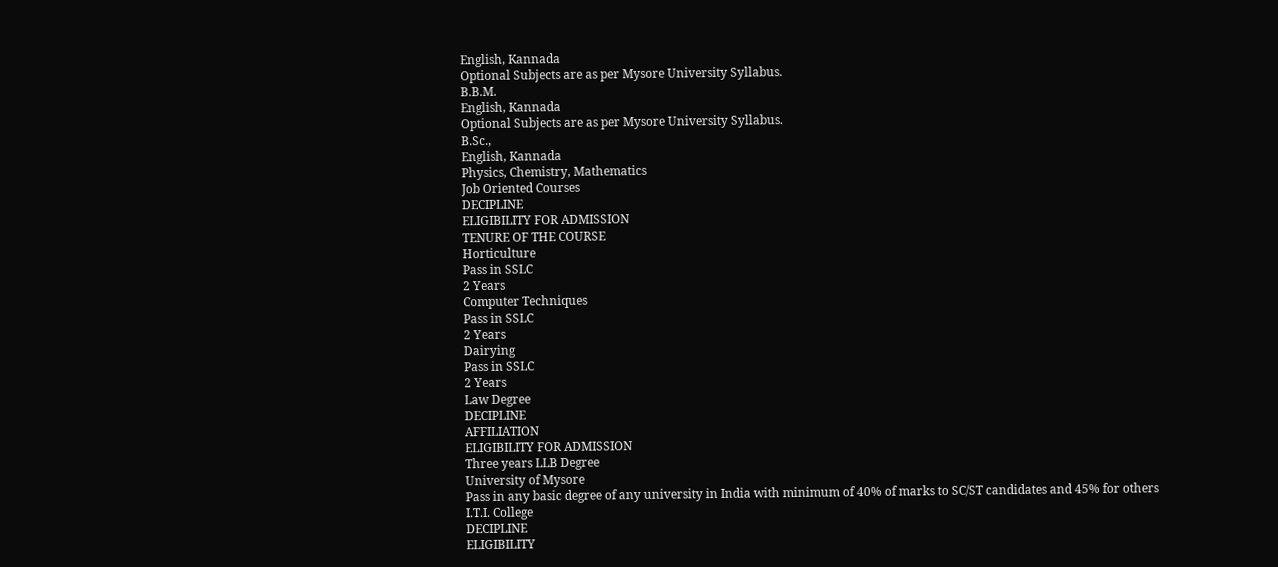English, Kannada
Optional Subjects are as per Mysore University Syllabus.
B.B.M.
English, Kannada
Optional Subjects are as per Mysore University Syllabus.
B.Sc.,
English, Kannada
Physics, Chemistry, Mathematics
Job Oriented Courses
DECIPLINE
ELIGIBILITY FOR ADMISSION
TENURE OF THE COURSE
Horticulture
Pass in SSLC
2 Years
Computer Techniques
Pass in SSLC
2 Years
Dairying
Pass in SSLC
2 Years
Law Degree
DECIPLINE
AFFILIATION
ELIGIBILITY FOR ADMISSION
Three years LLB Degree
University of Mysore
Pass in any basic degree of any university in India with minimum of 40% of marks to SC/ST candidates and 45% for others
I.T.I. College
DECIPLINE
ELIGIBILITY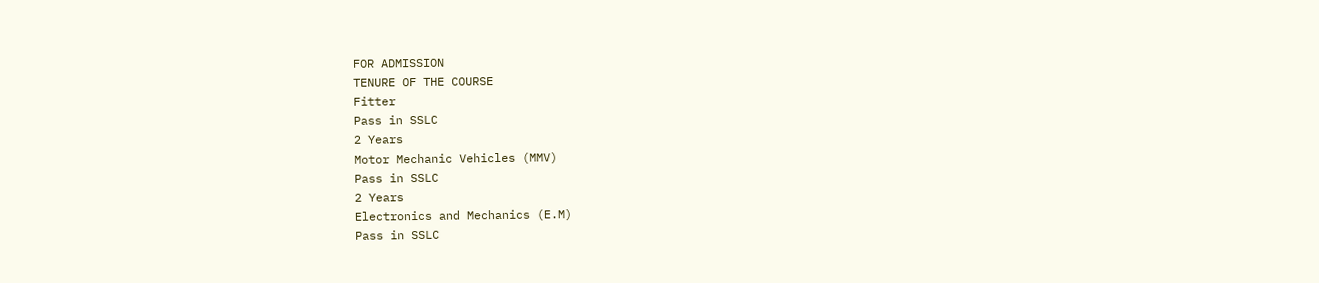FOR ADMISSION
TENURE OF THE COURSE
Fitter
Pass in SSLC
2 Years
Motor Mechanic Vehicles (MMV)
Pass in SSLC
2 Years
Electronics and Mechanics (E.M)
Pass in SSLC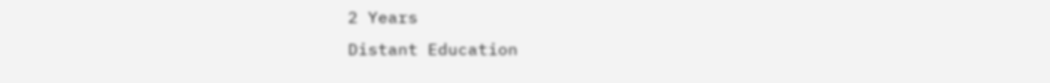2 Years
Distant Education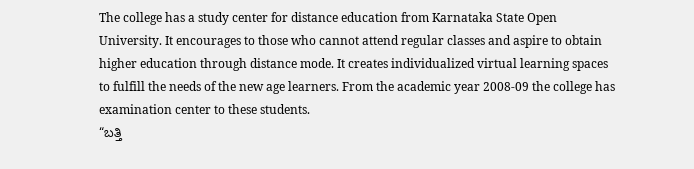The college has a study center for distance education from Karnataka State Open University. It encourages to those who cannot attend regular classes and aspire to obtain higher education through distance mode. It creates individualized virtual learning spaces to fulfill the needs of the new age learners. From the academic year 2008-09 the college has examination center to these students.
“ಬತ್ತಿ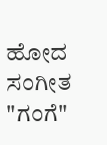ಹೋದ ಸಂಗೀತ "ಗಂಗೆ"